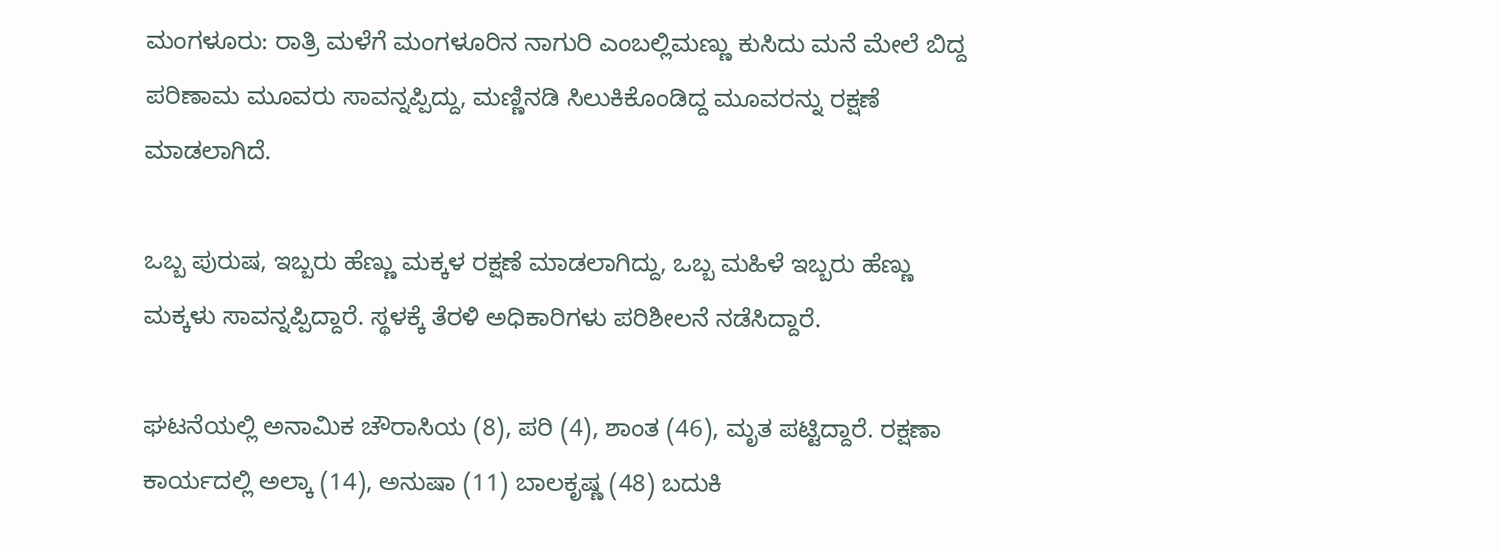ಮಂಗಳೂರು: ರಾತ್ರಿ ಮಳೆಗೆ ಮಂಗಳೂರಿನ ನಾಗುರಿ ಎಂಬಲ್ಲಿ‌ಮಣ್ಣು ಕುಸಿದು ಮನೆ ಮೇಲೆ ಬಿದ್ದ ಪರಿಣಾಮ ಮೂವರು ಸಾವನ್ನಪ್ಪಿದ್ದು, ಮಣ್ಣಿನಡಿ ಸಿಲುಕಿಕೊಂಡಿದ್ದ ಮೂವರನ್ನು ರಕ್ಷಣೆ ಮಾಡಲಾಗಿದೆ.

ಒಬ್ಬ ಪುರುಷ, ಇಬ್ಬರು ಹೆಣ್ಣು ಮಕ್ಕಳ ರಕ್ಷಣೆ ಮಾಡಲಾಗಿದ್ದು, ಒಬ್ಬ ಮಹಿಳೆ ಇಬ್ಬರು ಹೆಣ್ಣು ಮಕ್ಕಳು ಸಾವನ್ನಪ್ಪಿದ್ದಾರೆ. ಸ್ಥಳಕ್ಕೆ ತೆರಳಿ ಅಧಿಕಾರಿಗಳು ಪರಿಶೀಲನೆ ನಡೆಸಿದ್ದಾರೆ.

ಘಟನೆಯಲ್ಲಿ ಅನಾಮಿಕ ಚೌರಾಸಿಯ (8), ಪರಿ (4), ಶಾಂತ (46), ಮೃತ ಪಟ್ಟಿದ್ದಾರೆ. ರಕ್ಷಣಾ ಕಾರ್ಯದಲ್ಲಿ ಅಲ್ಕಾ (14), ಅನುಷಾ (11) ಬಾಲಕೃಷ್ಣ (48) ಬದುಕಿ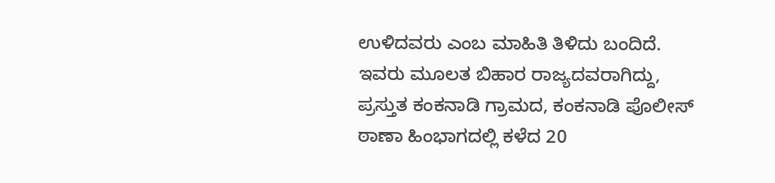ಉಳಿದವರು ಎಂಬ ಮಾಹಿತಿ ತಿಳಿದು ಬಂದಿದೆ. ಇವರು ಮೂಲತ ಬಿಹಾರ ರಾಜ್ಯದವರಾಗಿದ್ದು, ಪ್ರಸ್ತುತ ಕಂಕನಾಡಿ ಗ್ರಾಮದ, ಕಂಕನಾಡಿ ಪೊಲೀಸ್ ಠಾಣಾ ಹಿಂಭಾಗದಲ್ಲಿ ಕಳೆದ 20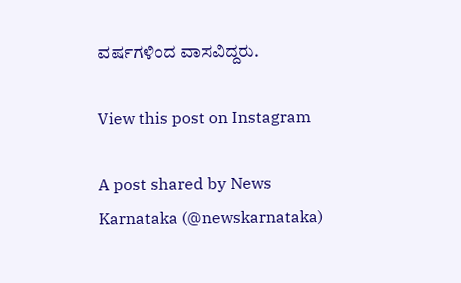ವರ್ಷಗಳಿಂದ ವಾಸವಿದ್ದರು.

View this post on Instagram

A post shared by News Karnataka (@newskarnataka)